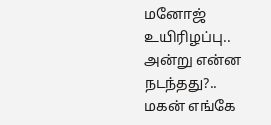மனோஜ் உயிரிழப்பு.. அன்று என்ன நடந்தது?.. மகன் எங்கே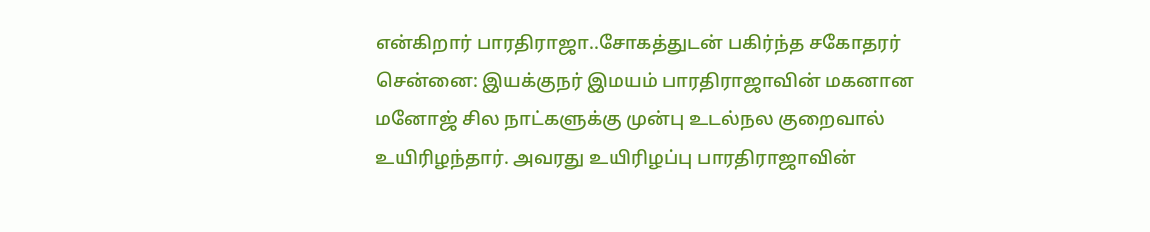என்கிறார் பாரதிராஜா..சோகத்துடன் பகிர்ந்த சகோதரர்
சென்னை: இயக்குநர் இமயம் பாரதிராஜாவின் மகனான மனோஜ் சில நாட்களுக்கு முன்பு உடல்நல குறைவால் உயிரிழந்தார். அவரது உயிரிழப்பு பாரதிராஜாவின்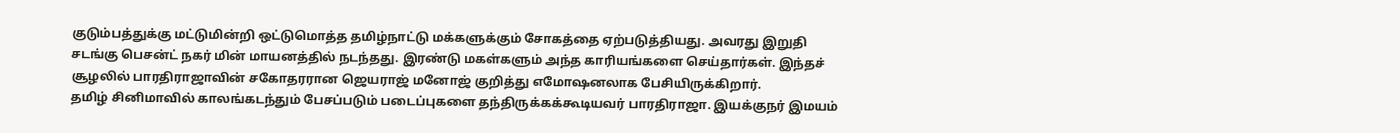குடும்பத்துக்கு மட்டுமின்றி ஒட்டுமொத்த தமிழ்நாட்டு மக்களுக்கும் சோகத்தை ஏற்படுத்தியது. அவரது இறுதி சடங்கு பெசன்ட் நகர் மின் மாயனத்தில் நடந்தது. இரண்டு மகள்களும் அந்த காரியங்களை செய்தார்கள். இந்தச் சூழலில் பாரதிராஜாவின் சகோதரரான ஜெயராஜ் மனோஜ் குறித்து எமோஷனலாக பேசியிருக்கிறார்.
தமிழ் சினிமாவில் காலங்கடந்தும் பேசப்படும் படைப்புகளை தந்திருக்கக்கூடியவர் பாரதிராஜா. இயக்குநர் இமயம்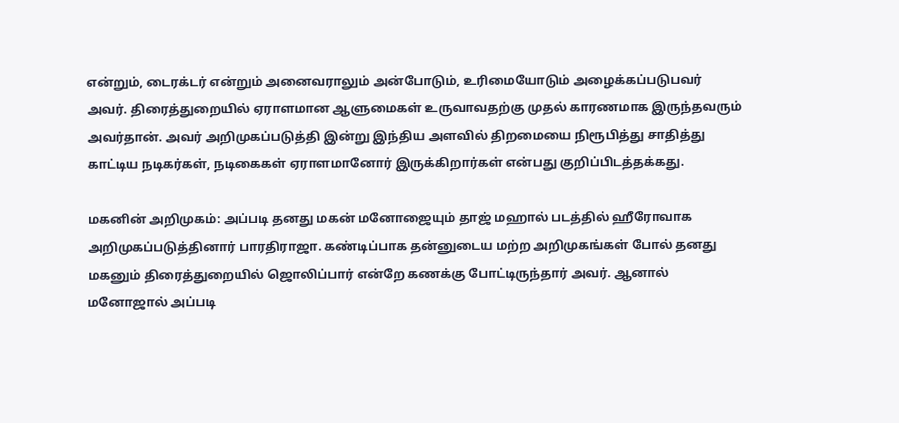என்றும், டைரக்டர் என்றும் அனைவராலும் அன்போடும், உரிமையோடும் அழைக்கப்படுபவர் அவர். திரைத்துறையில் ஏராளமான ஆளுமைகள் உருவாவதற்கு முதல் காரணமாக இருந்தவரும் அவர்தான். அவர் அறிமுகப்படுத்தி இன்று இந்திய அளவில் திறமையை நிரூபித்து சாதித்து காட்டிய நடிகர்கள், நடிகைகள் ஏராளமானோர் இருக்கிறார்கள் என்பது குறிப்பிடத்தக்கது.

மகனின் அறிமுகம்: அப்படி தனது மகன் மனோஜையும் தாஜ் மஹால் படத்தில் ஹீரோவாக அறிமுகப்படுத்தினார் பாரதிராஜா. கண்டிப்பாக தன்னுடைய மற்ற அறிமுகங்கள் போல் தனது மகனும் திரைத்துறையில் ஜொலிப்பார் என்றே கணக்கு போட்டிருந்தார் அவர். ஆனால் மனோஜால் அப்படி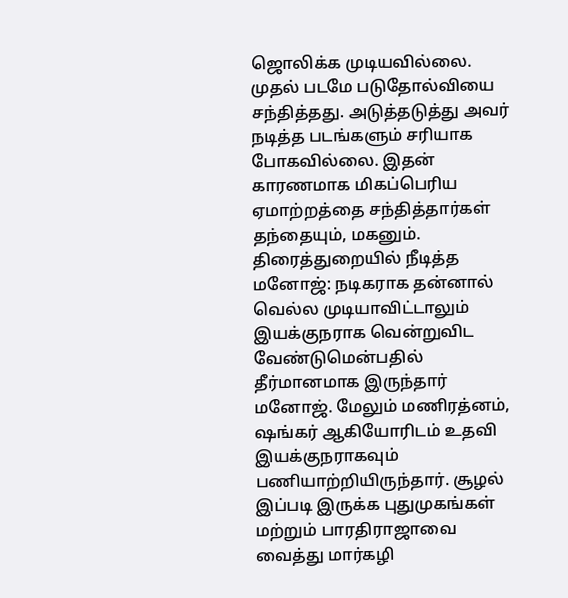ஜொலிக்க முடியவில்லை. முதல் படமே படுதோல்வியை சந்தித்தது. அடுத்தடுத்து அவர் நடித்த படங்களும் சரியாக போகவில்லை. இதன் காரணமாக மிகப்பெரிய ஏமாற்றத்தை சந்தித்தார்கள் தந்தையும், மகனும்.
திரைத்துறையில் நீடித்த மனோஜ்: நடிகராக தன்னால் வெல்ல முடியாவிட்டாலும் இயக்குநராக வென்றுவிட வேண்டுமென்பதில் தீர்மானமாக இருந்தார் மனோஜ். மேலும் மணிரத்னம், ஷங்கர் ஆகியோரிடம் உதவி இயக்குநராகவும் பணியாற்றியிருந்தார். சூழல் இப்படி இருக்க புதுமுகங்கள் மற்றும் பாரதிராஜாவை வைத்து மார்கழி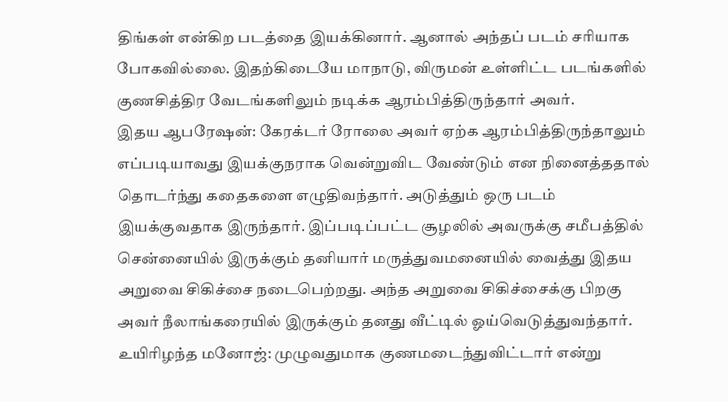திங்கள் என்கிற படத்தை இயக்கினார். ஆனால் அந்தப் படம் சரியாக போகவில்லை. இதற்கிடையே மாநாடு, விருமன் உள்ளிட்ட படங்களில் குணசித்திர வேடங்களிலும் நடிக்க ஆரம்பித்திருந்தார் அவர்.
இதய ஆபரேஷன்: கேரக்டர் ரோலை அவர் ஏற்க ஆரம்பித்திருந்தாலும் எப்படியாவது இயக்குநராக வென்றுவிட வேண்டும் என நினைத்ததால் தொடர்ந்து கதைகளை எழுதிவந்தார். அடுத்தும் ஒரு படம் இயக்குவதாக இருந்தார். இப்படிப்பட்ட சூழலில் அவருக்கு சமீபத்தில் சென்னையில் இருக்கும் தனியார் மருத்துவமனையில் வைத்து இதய அறுவை சிகிச்சை நடைபெற்றது. அந்த அறுவை சிகிச்சைக்கு பிறகு அவர் நீலாங்கரையில் இருக்கும் தனது வீட்டில் ஓய்வெடுத்துவந்தார்.
உயிரிழந்த மனோஜ்: முழுவதுமாக குணமடைந்துவிட்டார் என்று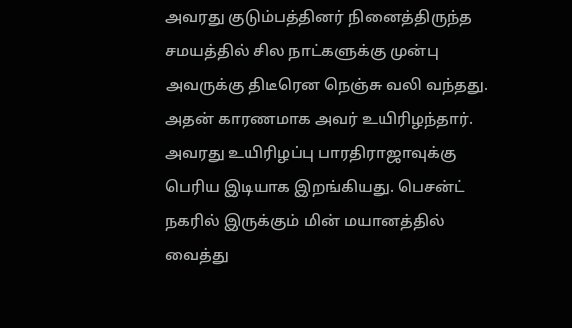அவரது குடும்பத்தினர் நினைத்திருந்த சமயத்தில் சில நாட்களுக்கு முன்பு அவருக்கு திடீரென நெஞ்சு வலி வந்தது. அதன் காரணமாக அவர் உயிரிழந்தார். அவரது உயிரிழப்பு பாரதிராஜாவுக்கு பெரிய இடியாக இறங்கியது. பெசன்ட் நகரில் இருக்கும் மின் மயானத்தில் வைத்து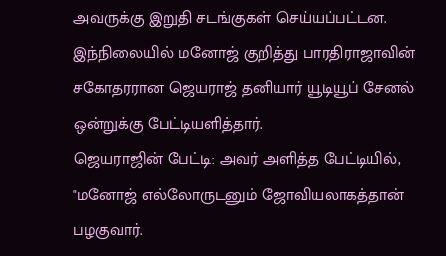அவருக்கு இறுதி சடங்குகள் செய்யப்பட்டன. இந்நிலையில் மனோஜ் குறித்து பாரதிராஜாவின் சகோதரரான ஜெயராஜ் தனியார் யூடியூப் சேனல் ஒன்றுக்கு பேட்டியளித்தார்.
ஜெயராஜின் பேட்டி: அவர் அளித்த பேட்டியில், "மனோஜ் எல்லோருடனும் ஜோவியலாகத்தான் பழகுவார்.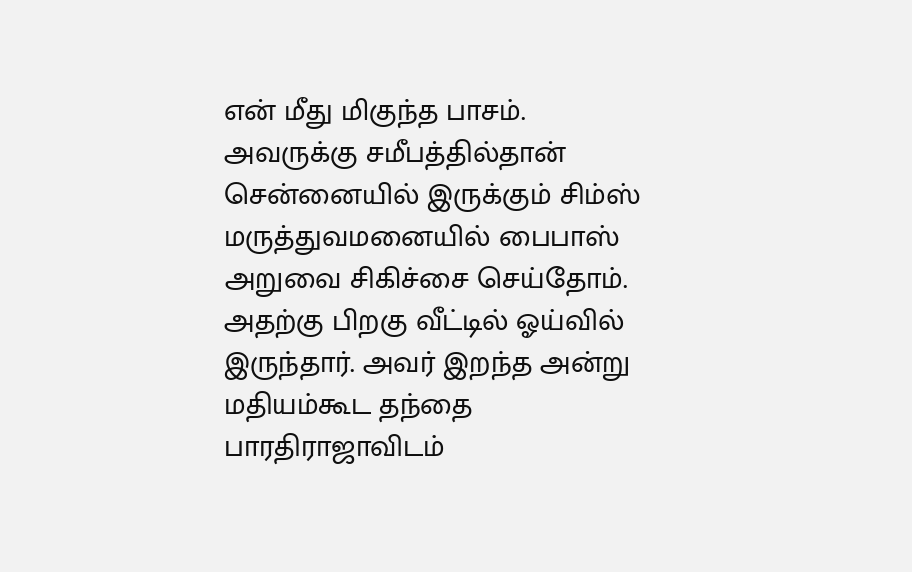என் மீது மிகுந்த பாசம். அவருக்கு சமீபத்தில்தான் சென்னையில் இருக்கும் சிம்ஸ் மருத்துவமனையில் பைபாஸ் அறுவை சிகிச்சை செய்தோம். அதற்கு பிறகு வீட்டில் ஓய்வில் இருந்தார். அவர் இறந்த அன்று மதியம்கூட தந்தை பாரதிராஜாவிடம்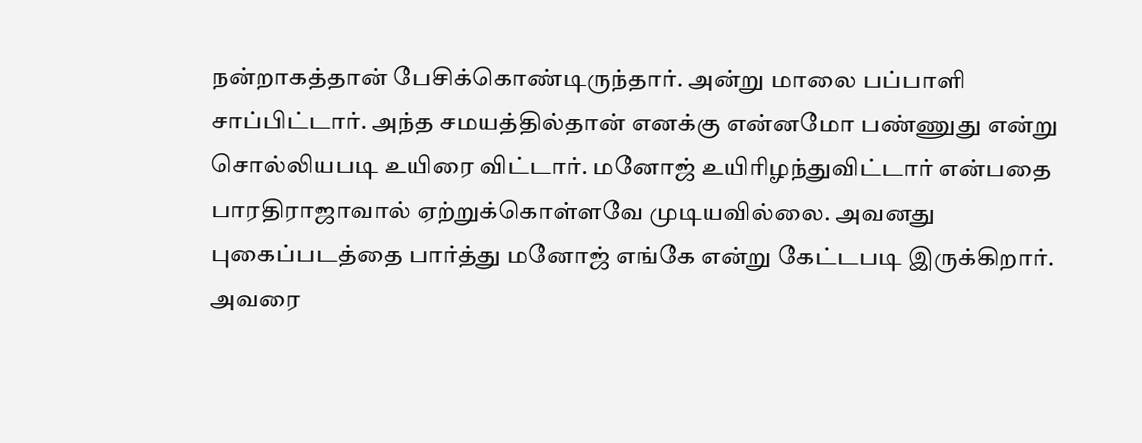நன்றாகத்தான் பேசிக்கொண்டிருந்தார். அன்று மாலை பப்பாளி சாப்பிட்டார். அந்த சமயத்தில்தான் எனக்கு என்னமோ பண்ணுது என்று சொல்லியபடி உயிரை விட்டார். மனோஜ் உயிரிழந்துவிட்டார் என்பதை பாரதிராஜாவால் ஏற்றுக்கொள்ளவே முடியவில்லை. அவனது புகைப்படத்தை பார்த்து மனோஜ் எங்கே என்று கேட்டபடி இருக்கிறார். அவரை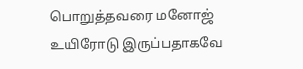பொறுத்தவரை மனோஜ் உயிரோடு இருப்பதாகவே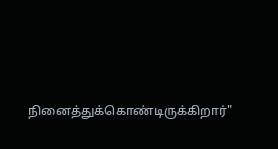நினைத்துக்கொண்டிருக்கிறார்"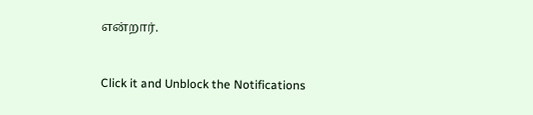என்றார்.


Click it and Unblock the Notifications